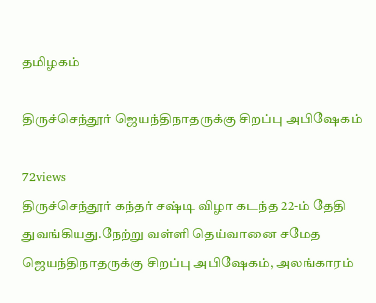தமிழகம்

திருச்செந்தூர் ஜெயந்திநாதருக்கு சிறப்பு அபிஷேகம்

72views
திருச்செந்தூர் கந்தர் சஷ்டி விழா கடந்த 22-ம் தேதி துவங்கியது.நேற்று வள்ளி தெய்வானை சமேத ஜெயந்திநாதருக்கு சிறப்பு அபிஷேகம், அலங்காரம்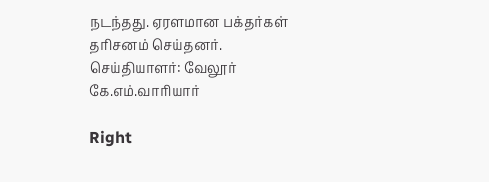நடந்தது. ஏரளமான பக்தர்கள் தரிசனம் செய்தனர்.
செய்தியாளர்: வேலூர் கே.எம்.வாரியார்

Right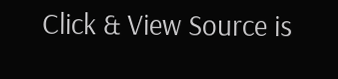Click & View Source is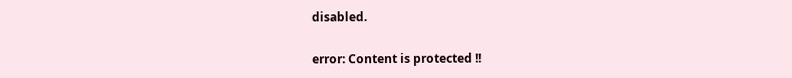disabled.

error: Content is protected !!